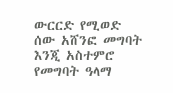ውርርድ የሚወድ ሰው አሸንፎ መግባት እንጂ አስተምሮ የመግባት ዓላማ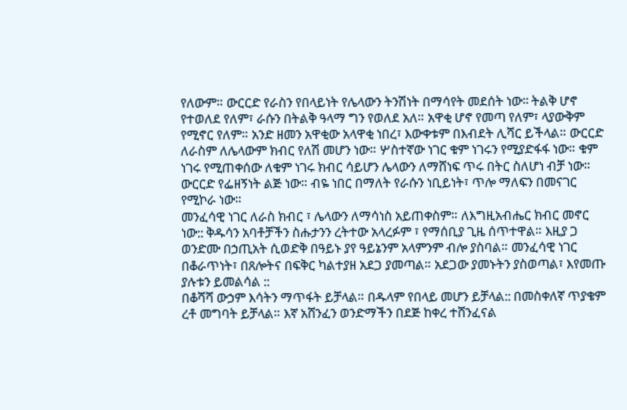የለውም። ውርርድ የራስን የበላይነት የሌላውን ትንሽነት በማሳየት መደሰት ነው፡፡ ትልቅ ሆኖ የተወለደ የለም፣ ራሱን በትልቅ ዓላማ ግን የወለደ አለ። አዋቂ ሆኖ የመጣ የለም፣ ላያውቅም የሚኖር የለም። አንድ ዘመን አዋቂው አላዋቂ ነበረ፣ እውቀቱም በእብደት ሊሻር ይችላል። ውርርድ ለራስም ለሌላውም ክብር የለሽ መሆን ነው። ሦስተኛው ነገር ቁም ነገሩን የሚያድፋፋ ነው። ቁም ነገሩ የሚጠቀሰው ለቁም ነገሩ ክብር ሳይሆን ሌላውን ለማሸነፍ ጥሩ በትር ስለሆነ ብቻ ነው። ውርርድ የፌዘኝነት ልጅ ነው። ብዬ ነበር በማለት የራሱን ነቢይነት፣ ጥሎ ማለፍን በመናገር የሚኮራ ነው።
መንፈሳዊ ነገር ለራስ ክብር ፣ ሌላውን ለማሳነስ አይጠቀስም። ለእግዚአብሔር ክብር መኖር ነው:: ቅዱሳን አባቶቻችን ስሑታንን ረትተው አላረፉም ፣ የማሰቢያ ጊዜ ሰጥተዋል። እዚያ ጋ ወንድሙ በኃጢአት ሲወድቅ በዓይኑ ያየ ዓይኔንም አላምንም ብሎ ያስባል። መንፈሳዊ ነገር በቆራጥነት፣ በጸሎትና በፍቅር ካልተያዘ አደጋ ያመጣል። አደጋው ያመኑትን ያስወጣል፣ እየመጡ ያሉቱን ይመልሳል ::
በቆሻሻ ውኃም እሳትን ማጥፋት ይቻላል። በዱላም የበላይ መሆን ይቻላል:: በመስቀለኛ ጥያቄም ረቶ መግባት ይቻላል። እኛ አሸንፈን ወንድማችን በደጅ ከቀረ ተሸንፈናል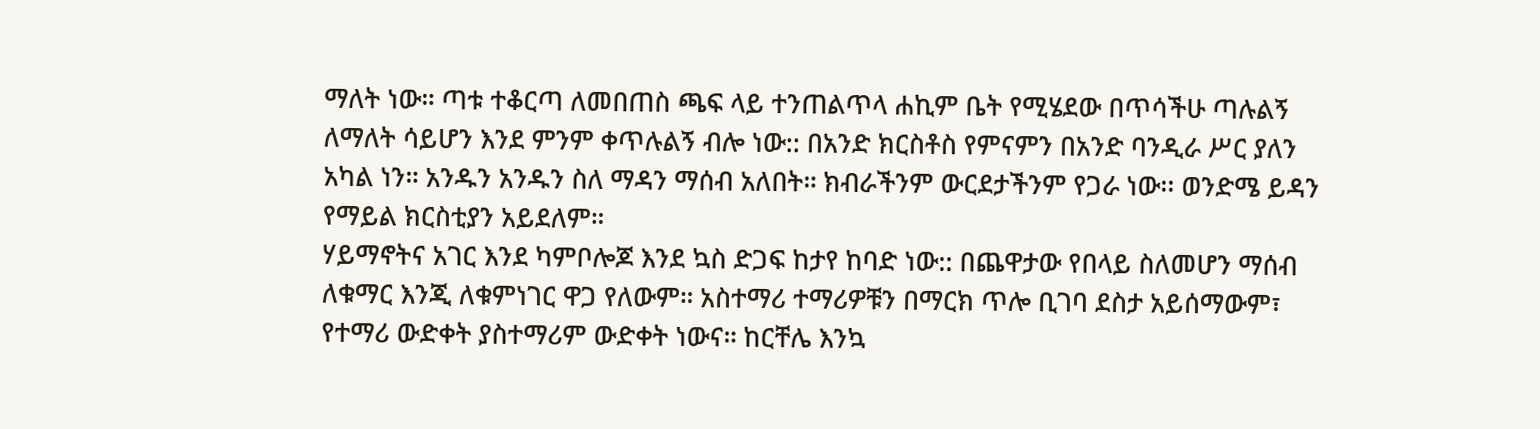ማለት ነው። ጣቱ ተቆርጣ ለመበጠስ ጫፍ ላይ ተንጠልጥላ ሐኪም ቤት የሚሄደው በጥሳችሁ ጣሉልኝ ለማለት ሳይሆን እንደ ምንም ቀጥሉልኝ ብሎ ነው:: በአንድ ክርስቶስ የምናምን በአንድ ባንዲራ ሥር ያለን አካል ነን። አንዱን አንዱን ስለ ማዳን ማሰብ አለበት። ክብራችንም ውርደታችንም የጋራ ነው፡፡ ወንድሜ ይዳን የማይል ክርስቲያን አይደለም።
ሃይማኖትና አገር እንደ ካምቦሎጆ እንደ ኳስ ድጋፍ ከታየ ከባድ ነው:: በጨዋታው የበላይ ስለመሆን ማሰብ ለቁማር እንጂ ለቁምነገር ዋጋ የለውም። አስተማሪ ተማሪዎቹን በማርክ ጥሎ ቢገባ ደስታ አይሰማውም፣ የተማሪ ውድቀት ያስተማሪም ውድቀት ነውና። ከርቸሌ እንኳ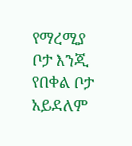የማረሚያ ቦታ እንጂ የበቀል ቦታ አይደለም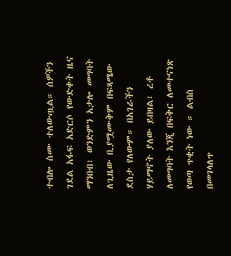ተብሎ ስሙ ተለውጧል። ሰዎችን ገደል አፋፍ አድርሶ የውድቀት ዜና ማንበብ፣ ወንድምን አታሎ መግባት ለጊዜው ቢያሟሙቅም በፍጻሜው ደስታ የለውም። በአገራችን ሃይማኖት ያለው ይበዛል፣ ረቶ ለመግባት እንጂ በፍቅር ለመተናነጽ የወጣ ጥቂት ነው ። ልብስ በመገላለጥ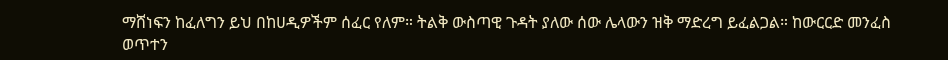ማሸነፍን ከፈለግን ይህ በከሀዲዎችም ሰፈር የለም። ትልቅ ውስጣዊ ጉዳት ያለው ሰው ሌላውን ዝቅ ማድረግ ይፈልጋል። ከውርርድ መንፈስ ወጥተን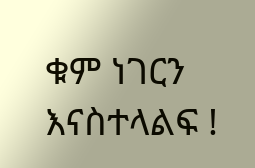ቁም ነገርን እናስተላልፍ !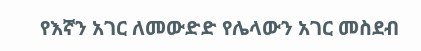የእኛን አገር ለመውድድ የሌላውን አገር መስደብ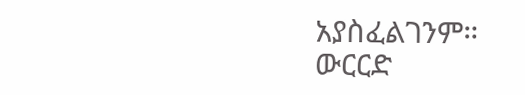አያስፈልገንም።
ውርርድ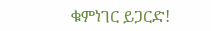ቁምነገር ይጋርድ!